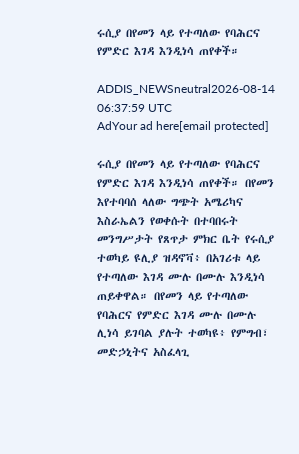ሩሲያ በየመን ላይ የተጣለው የባሕርና የምድር እገዳ እንዲነሳ ጠየቀች።

ADDIS_NEWSneutral2026-08-14 06:37:59 UTC
AdYour ad here[email protected]

ሩሲያ በየመን ላይ የተጣለው የባሕርና የምድር እገዳ እንዲነሳ ጠየቀች። በየመን እየተባባሰ ላለው ግጭት አሜሪካና እስራኤልን የወቀሱት በተባበሩት መንግሥታት የጸጥታ ምክር ቤት የሩሲያ ተወካይ ዩሊያ ዝዳኖቫ፥ በአገሪቱ ላይ የተጣለው እገዳ ሙሉ በሙሉ እንዲነሳ ጠይቀዋል። በየመን ላይ የተጣለው የባሕርና የምድር እገዳ ሙሉ በሙሉ ሊነሳ ይገባል ያሉት ተወካዩ፥ የምግብ፣ መድኃኒትና አስፈላጊ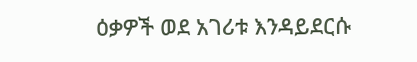ዕቃዎች ወደ አገሪቱ እንዳይደርሱ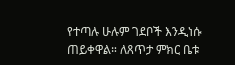የተጣሉ ሁሉም ገደቦች እንዲነሱ ጠይቀዋል። ለጸጥታ ምክር ቤቱ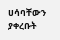ሀሳባቸውን ያቀረቡት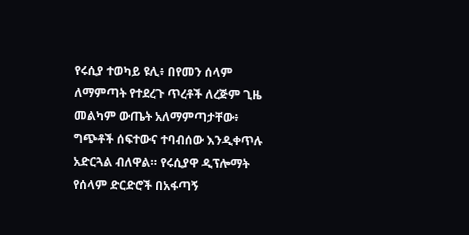የሩሲያ ተወካይ ዩሊ፥ በየመን ሰላም ለማምጣት የተደረጉ ጥረቶች ለረጅም ጊዜ መልካም ውጤት አለማምጣታቸው፥ ግጭቶች ሰፍተውና ተባብሰው እንዲቀጥሉ አድርጓል ብለዋል። የሩሲያዋ ዲፕሎማት የሰላም ድርድሮች በአፋጣኝ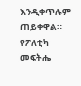እንዲቀጥሉም ጠይቀዋል። የፖለቲካ መፍትሔ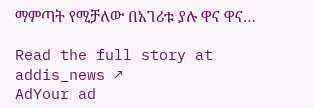ማምጣት የሚቻለው በአገሪቱ ያሉ ዋና ዋና…

Read the full story at addis_news ↗
AdYour ad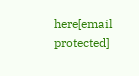here[email protected]